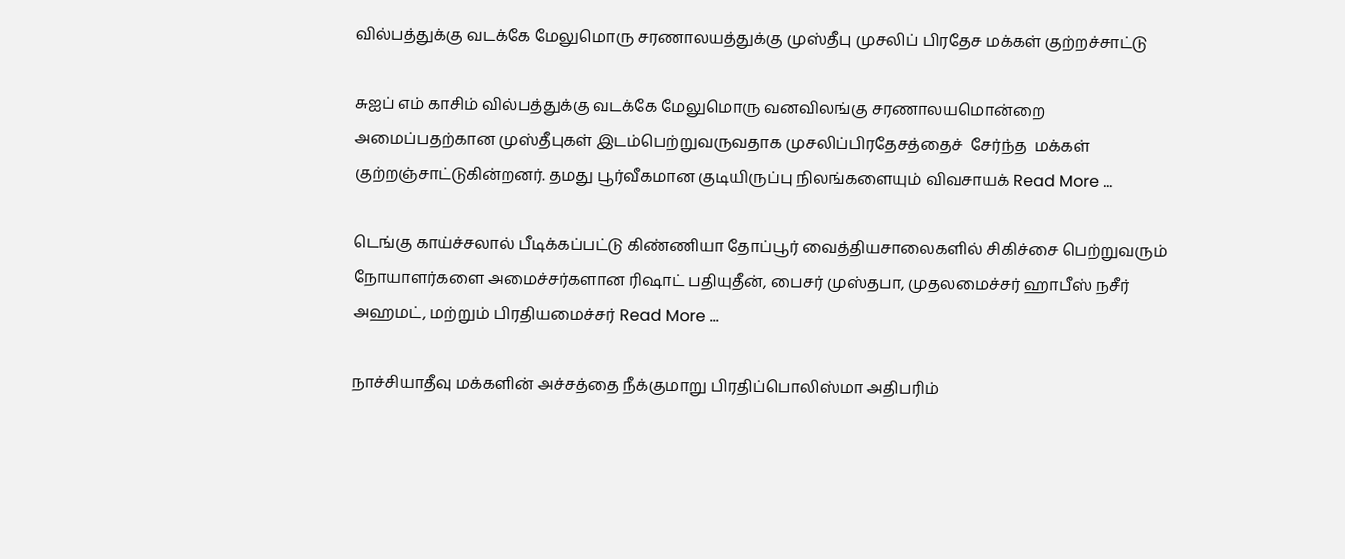வில்பத்துக்கு வடக்கே மேலுமொரு சரணாலயத்துக்கு முஸ்தீபு முசலிப் பிரதேச மக்கள் குற்றச்சாட்டு

சுஐப் எம் காசிம் வில்பத்துக்கு வடக்கே மேலுமொரு வனவிலங்கு சரணாலயமொன்றை அமைப்பதற்கான முஸ்தீபுகள் இடம்பெற்றுவருவதாக முசலிப்பிரதேசத்தைச்  சேர்ந்த  மக்கள் குற்றஞ்சாட்டுகின்றனர். தமது பூர்வீகமான குடியிருப்பு நிலங்களையும் விவசாயக் Read More …

டெங்கு காய்ச்சலால் பீடிக்கப்பட்டு கிண்ணியா தோப்பூர் வைத்தியசாலைகளில் சிகிச்சை பெற்றுவரும் நோயாளர்களை அமைச்சர்களான ரிஷாட் பதியுதீன், பைசர் முஸ்தபா, முதலமைச்சர் ஹாபீஸ் நசீர் அஹமட், மற்றும் பிரதியமைச்சர் Read More …

நாச்சியாதீவு மக்களின் அச்சத்தை நீக்குமாறு பிரதிப்பொலிஸ்மா அதிபரிம்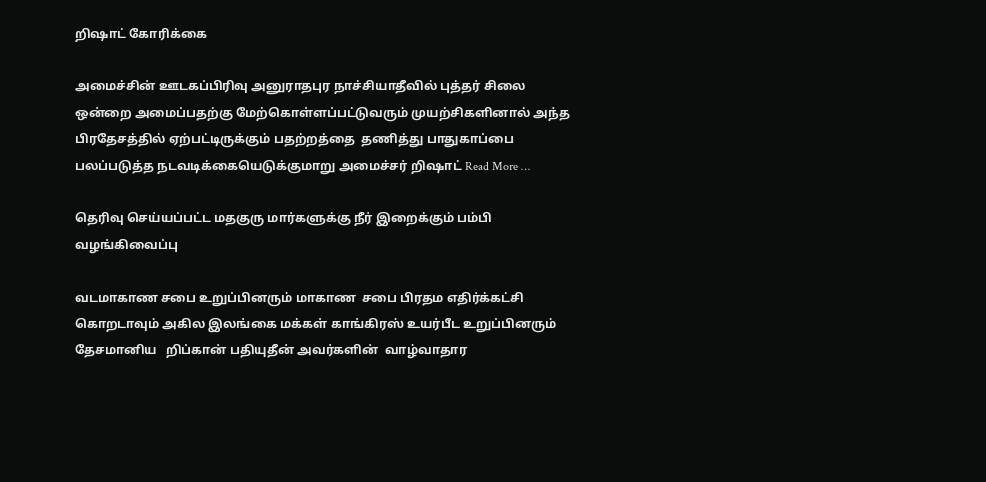றிஷாட் கோரிக்கை

அமைச்சின் ஊடகப்பிரிவு அனுராதபுர நாச்சியாதீவில் புத்தர் சிலை ஒன்றை அமைப்பதற்கு மேற்கொள்ளப்பட்டுவரும் முயற்சிகளினால் அந்த பிரதேசத்தில் ஏற்பட்டிருக்கும் பதற்றத்தை  தணித்து பாதுகாப்பை பலப்படுத்த நடவடிக்கையெடுக்குமாறு அமைச்சர் றிஷாட் Read More …

தெரிவு செய்யப்பட்ட மதகுரு மார்களுக்கு நீர் இறைக்கும் பம்பி வழங்கிவைப்பு

வடமாகாண சபை உறுப்பினரும் மாகாண  சபை பிரதம எதிர்க்கட்சி கொறடாவும் அகில இலங்கை மக்கள் காங்கிரஸ் உயர்பீட உறுப்பினரும்  தேசமானிய   றிப்கான் பதியுதீன் அவர்களின்  வாழ்வாதார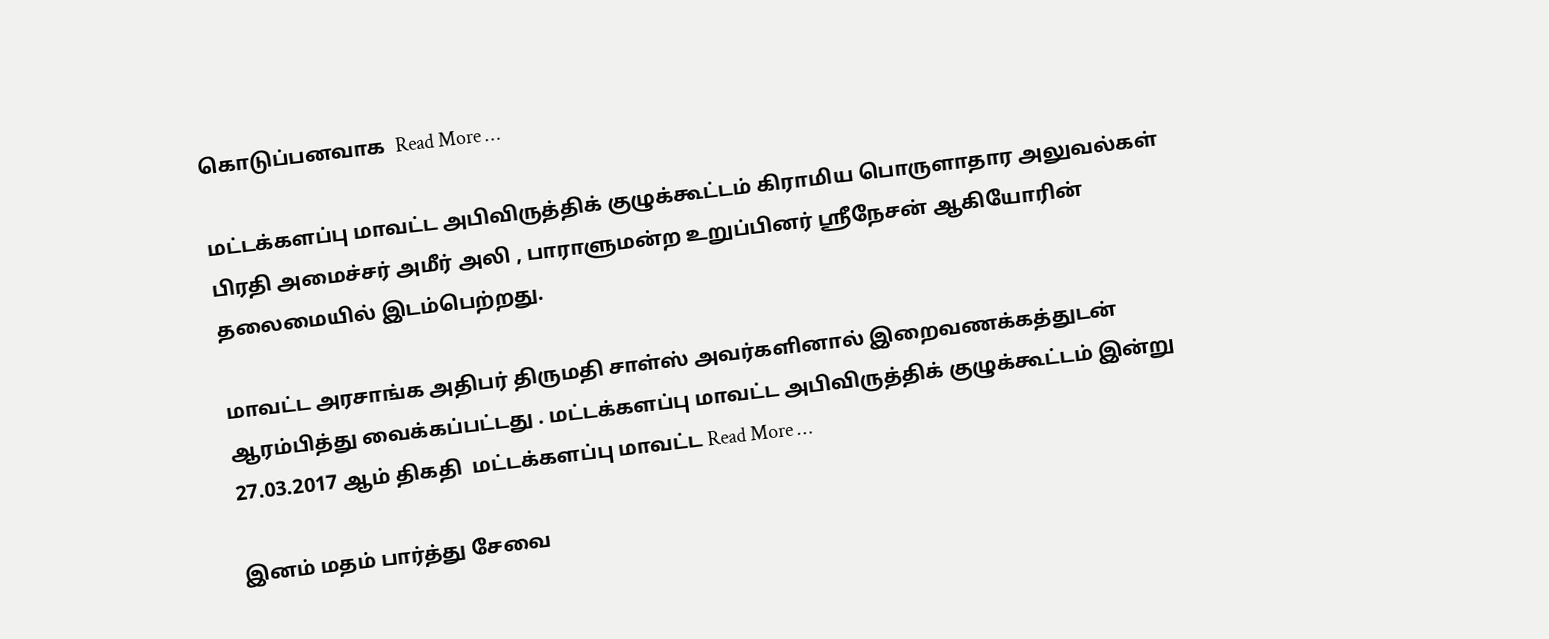கொடுப்பனவாக  Read More …

மட்டக்களப்பு மாவட்ட அபிவிருத்திக் குழுக்கூட்டம் கிராமிய பொருளாதார அலுவல்கள் பிரதி அமைச்சர் அமீர் அலி , பாராளுமன்ற உறுப்பினர் ஶ்ரீநேசன் ஆகியோரின் தலைமையில் இடம்பெற்றது.

மாவட்ட அரசாங்க அதிபர் திருமதி சாள்ஸ் அவர்களினால் இறைவணக்கத்துடன் ஆரம்பித்து வைக்கப்பட்டது . மட்டக்களப்பு மாவட்ட அபிவிருத்திக் குழுக்கூட்டம் இன்று 27.03.2017 ஆம் திகதி  மட்டக்களப்பு மாவட்ட Read More …

இனம் மதம் பார்த்து சேவை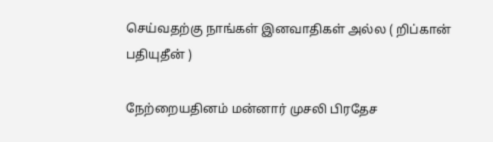செய்வதற்கு நாங்கள் இனவாதிகள் அல்ல ( றிப்கான் பதியுதீன் )

நேற்றையதினம் மன்னார் முசலி பிரதேச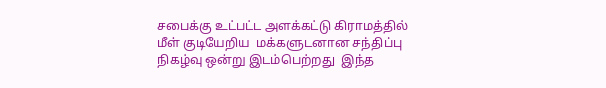சபைக்கு உட்பட்ட அளக்கட்டு கிராமத்தில் மீள் குடியேறிய  மக்களுடனான சந்திப்பு  நிகழ்வு ஒன்று இடம்பெற்றது  இந்த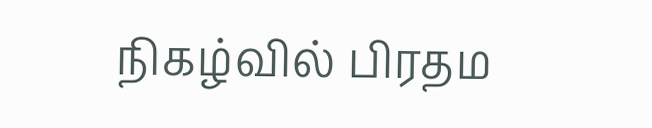நிகழ்வில் பிரதம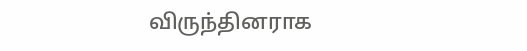விருந்தினராக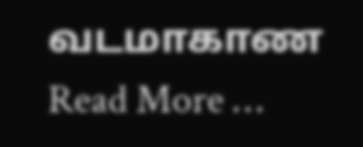வடமாகாண Read More …